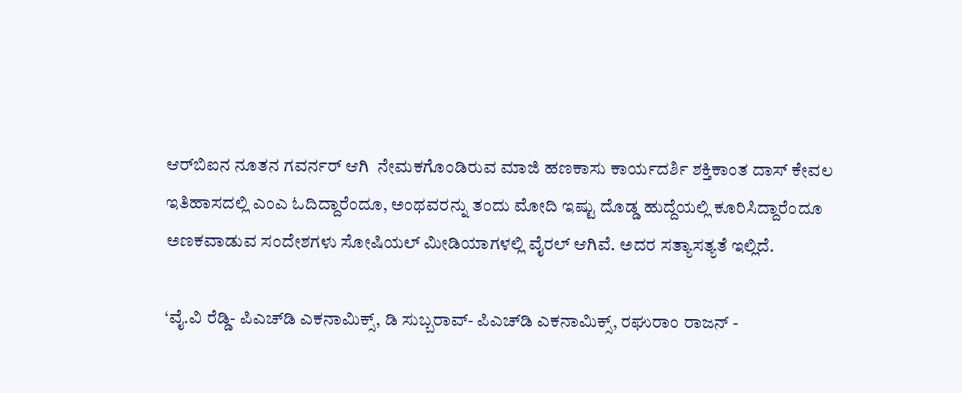ಆರ್‌ಬಿಐನ ನೂತನ ಗವರ್ನರ್ ಆಗಿ  ನೇಮಕಗೊಂಡಿರುವ ಮಾಜಿ ಹಣಕಾಸು ಕಾರ್ಯದರ್ಶಿ ಶಕ್ತಿಕಾಂತ ದಾಸ್ ಕೇವಲ ಇತಿಹಾಸದಲ್ಲಿ ಎಂಎ ಓದಿದ್ದಾರೆಂದೂ, ಅಂಥವರನ್ನು ತಂದು ಮೋದಿ ಇಷ್ಟು ದೊಡ್ಡ ಹುದ್ದೆಯಲ್ಲಿ ಕೂರಿಸಿದ್ದಾರೆಂದೂ ಅಣಕವಾಡುವ ಸಂದೇಶಗಳು ಸೋಷಿಯಲ್ ಮೀಡಿಯಾಗಳಲ್ಲಿ ವೈರಲ್ ಆಗಿವೆ. ಅದರ ಸತ್ಯಾಸತ್ಯತೆ ಇಲ್ಲಿದೆ.

‘ವೈ.ವಿ ರೆಡ್ಡಿ- ಪಿಎಚ್‌ಡಿ ಎಕನಾಮಿಕ್ಸ್, ಡಿ ಸುಬ್ಬರಾವ್- ಪಿಎಚ್‌ಡಿ ಎಕನಾಮಿಕ್ಸ್, ರಘುರಾಂ ರಾಜನ್ -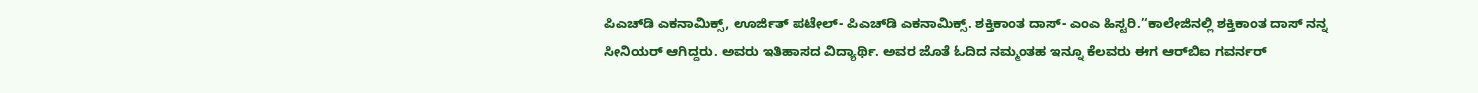ಪಿಎಚ್‌ಡಿ ಎಕನಾಮಿಕ್ಸ್, ಊರ್ಜಿತ್ ಪಟೇಲ್- ಪಿಎಚ್‌ಡಿ ಎಕನಾಮಿಕ್ಸ್. ಶಕ್ತಿಕಾಂತ ದಾಸ್- ಎಂಎ ಹಿಸ್ಟರಿ.’‘ಕಾಲೇಜಿನಲ್ಲಿ ಶಕ್ತಿಕಾಂತ ದಾಸ್ ನನ್ನ ಸೀನಿಯರ್ ಆಗಿದ್ದರು. ಅವರು ಇತಿಹಾಸದ ವಿದ್ಯಾರ್ಥಿ. ಅವರ ಜೊತೆ ಓದಿದ ನಮ್ಮಂತಹ ಇನ್ನೂ ಕೆಲವರು ಈಗ ಆರ್‌ಬಿಐ ಗವರ್ನರ್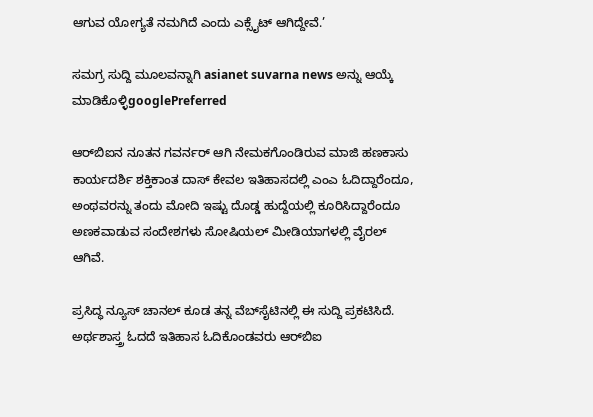ಆಗುವ ಯೋಗ್ಯತೆ ನಮಗಿದೆ ಎಂದು ಎಕ್ಸೈಟ್ ಆಗಿದ್ದೇವೆ.’

ಸಮಗ್ರ ಸುದ್ದಿ ಮೂಲವನ್ನಾಗಿ asianet suvarna news ಅನ್ನು ಆಯ್ಕೆ ಮಾಡಿಕೊಳ್ಳಿgooglePreferred

ಆರ್‌ಬಿಐನ ನೂತನ ಗವರ್ನರ್ ಆಗಿ ನೇಮಕಗೊಂಡಿರುವ ಮಾಜಿ ಹಣಕಾಸು ಕಾರ್ಯದರ್ಶಿ ಶಕ್ತಿಕಾಂತ ದಾಸ್ ಕೇವಲ ಇತಿಹಾಸದಲ್ಲಿ ಎಂಎ ಓದಿದ್ದಾರೆಂದೂ, ಅಂಥವರನ್ನು ತಂದು ಮೋದಿ ಇಷ್ಟು ದೊಡ್ಡ ಹುದ್ದೆಯಲ್ಲಿ ಕೂರಿಸಿದ್ದಾರೆಂದೂ ಅಣಕವಾಡುವ ಸಂದೇಶಗಳು ಸೋಷಿಯಲ್ ಮೀಡಿಯಾಗಳಲ್ಲಿ ವೈರಲ್ ಆಗಿವೆ.

ಪ್ರಸಿದ್ಧ ನ್ಯೂಸ್ ಚಾನಲ್ ಕೂಡ ತನ್ನ ವೆಬ್‌ಸೈಟಿನಲ್ಲಿ ಈ ಸುದ್ದಿ ಪ್ರಕಟಿಸಿದೆ. ಅರ್ಥಶಾಸ್ತ್ರ ಓದದೆ ಇತಿಹಾಸ ಓದಿಕೊಂಡವರು ಆರ್‌ಬಿಐ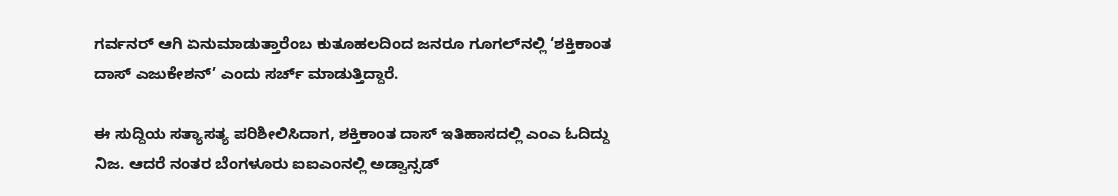ಗರ್ವನರ್ ಆಗಿ ಏನುಮಾಡುತ್ತಾರೆಂಬ ಕುತೂಹಲದಿಂದ ಜನರೂ ಗೂಗಲ್‌ನಲ್ಲಿ ‘ಶಕ್ತಿಕಾಂತ ದಾಸ್ ಎಜುಕೇಶನ್’ ಎಂದು ಸರ್ಚ್ ಮಾಡುತ್ತಿದ್ದಾರೆ.

ಈ ಸುದ್ದಿಯ ಸತ್ಯಾಸತ್ಯ ಪರಿಶೀಲಿಸಿದಾಗ, ಶಕ್ತಿಕಾಂತ ದಾಸ್ ಇತಿಹಾಸದಲ್ಲಿ ಎಂಎ ಓದಿದ್ದು ನಿಜ. ಆದರೆ ನಂತರ ಬೆಂಗಳೂರು ಐಐಎಂನಲ್ಲಿ ಅಡ್ವಾನ್ಸಡ್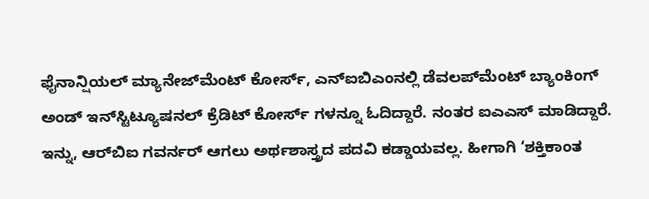ಫೈನಾನ್ಷಿಯಲ್ ಮ್ಯಾನೇಜ್‌ಮೆಂಟ್ ಕೋರ್ಸ್, ಎನ್‌ಐಬಿಎಂನಲ್ಲಿ ಡೆವಲಪ್‌ಮೆಂಟ್ ಬ್ಯಾಂಕಿಂಗ್ ಅಂಡ್ ಇನ್‌ಸ್ಟಿಟ್ಯೂಷನಲ್ ಕ್ರೆಡಿಟ್ ಕೋರ್ಸ್ ಗಳನ್ನೂ ಓದಿದ್ದಾರೆ. ನಂತರ ಐಎಎಸ್ ಮಾಡಿದ್ದಾರೆ. ಇನ್ನು, ಆರ್‌ಬಿಐ ಗವರ್ನರ್ ಆಗಲು ಅರ್ಥಶಾಸ್ತ್ರದ ಪದವಿ ಕಡ್ಡಾಯವಲ್ಲ. ಹೀಗಾಗಿ ‘ಶಕ್ತಿಕಾಂತ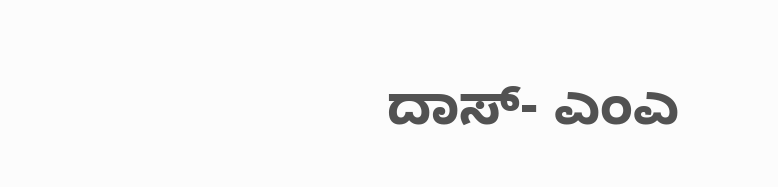ದಾಸ್- ಎಂಎ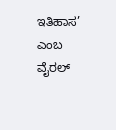ಇತಿಹಾಸ’ ಎಂಬ ವೈರಲ್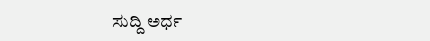ಸುದ್ದಿ ಅರ್ಧ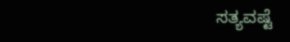ಸತ್ಯವಷ್ಟೆ